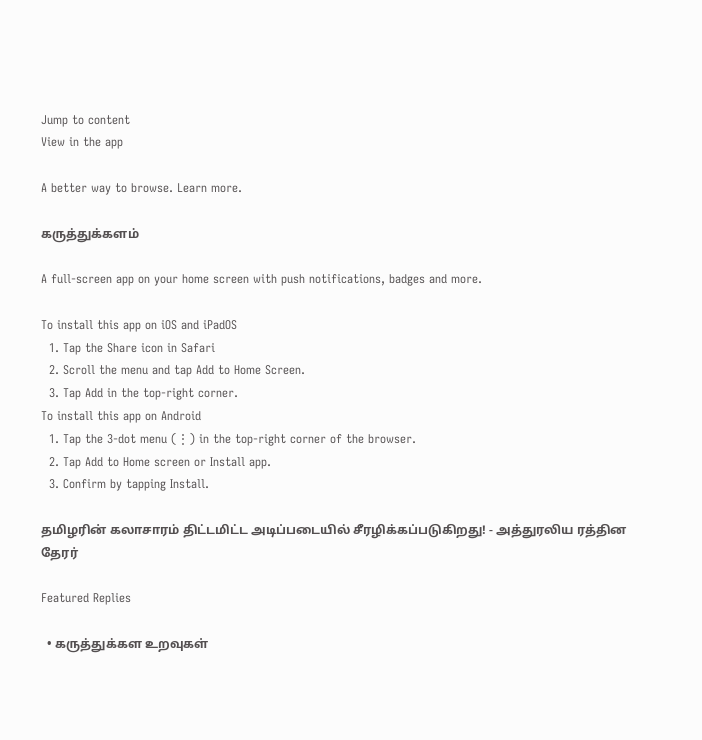Jump to content
View in the app

A better way to browse. Learn more.

கருத்துக்களம்

A full-screen app on your home screen with push notifications, badges and more.

To install this app on iOS and iPadOS
  1. Tap the Share icon in Safari
  2. Scroll the menu and tap Add to Home Screen.
  3. Tap Add in the top-right corner.
To install this app on Android
  1. Tap the 3-dot menu (⋮) in the top-right corner of the browser.
  2. Tap Add to Home screen or Install app.
  3. Confirm by tapping Install.

தமிழரின் கலாசாரம் திட்டமிட்ட அடிப்படையில் சீரழிக்கப்படுகிறது! - அத்துரலிய ரத்தின தேரர்

Featured Replies

  • கருத்துக்கள உறவுகள்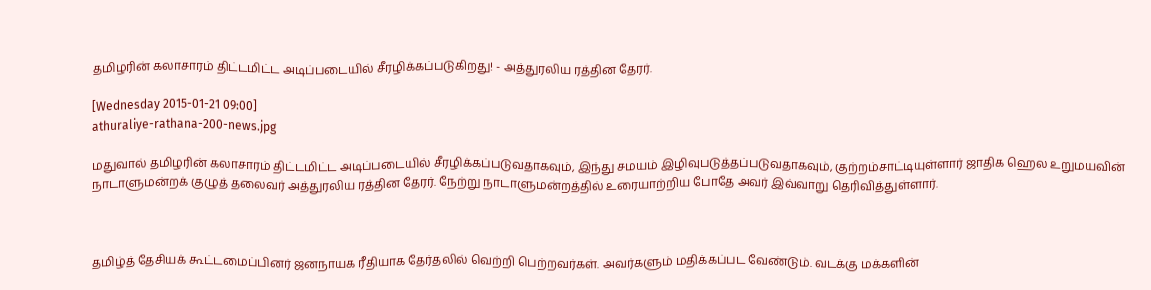தமிழரின் கலாசாரம் திட்டமிட்ட அடிப்படையில் சீரழிக்கப்படுகிறது! - அத்துரலிய ரத்தின தேரர்.

[Wednesday 2015-01-21 09:00]
athuraliye-rathana-200-news.jpg

மதுவால் தமிழரின் கலாசாரம் திட்டமிட்ட அடிப்படையில் சீரழிக்கப்படுவதாகவும், இந்து சமயம் இழிவுபடுத்தப்படுவதாகவும், குற்றம்சாட்டியுள்ளார் ஜாதிக ஹெல உறுமயவின் நாடாளுமன்றக் குழுத் தலைவர் அத்துரலிய ரத்தின தேரர். நேற்று நாடாளுமன்றத்தில் உரையாற்றிய போதே அவர் இவ்வாறு தெரிவித்துள்ளார்.



தமிழ்த் தேசியக் கூட்டமைப்பினர் ஜனநாயக ரீதியாக தேர்தலில் வெற்றி பெற்றவர்கள். அவர்களும் மதிக்கப்பட வேண்டும். வடக்கு மக்களின்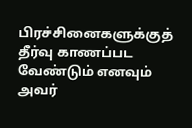பிரச்சினைகளுக்குத் தீர்வு காணப்பட வேண்டும் எனவும் அவர்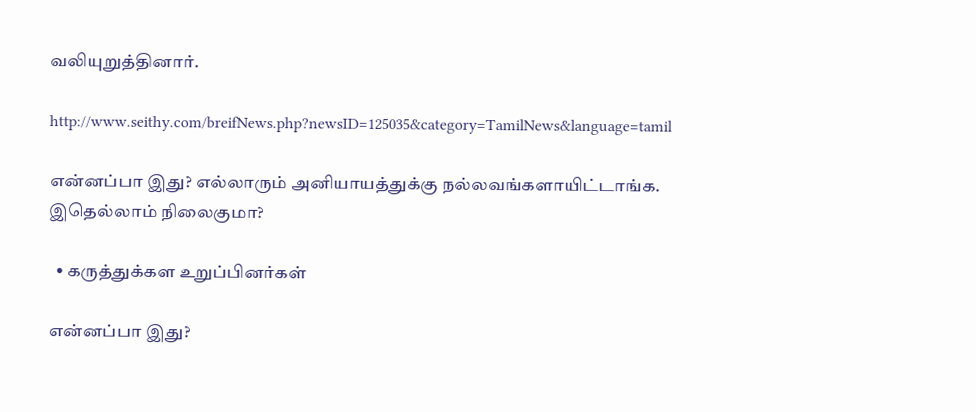வலியுறுத்தினார்.

http://www.seithy.com/breifNews.php?newsID=125035&category=TamilNews&language=tamil

என்னப்பா இது? எல்லாரும் அனியாயத்துக்கு நல்லவங்களாயிட்டாங்க. இதெல்லாம் நிலைகுமா?

  • கருத்துக்கள உறுப்பினர்கள்

என்னப்பா இது?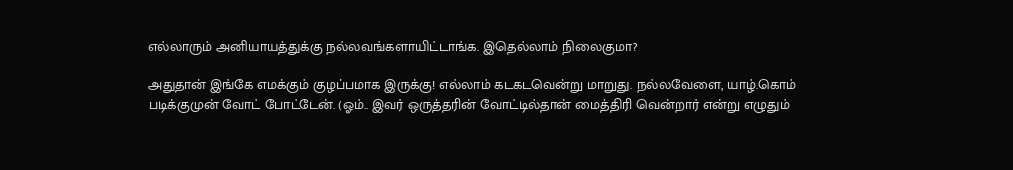எல்லாரும் அனியாயத்துக்கு நல்லவங்களாயிட்டாங்க. இதெல்லாம் நிலைகுமா?

அதுதான் இங்கே எமக்கும் குழப்பமாக இருக்கு! எல்லாம் கடகடவென்று மாறுது. நல்லவேளை, யாழ்.கொம் படிக்குமுன் வோட் போட்டேன். (ஓம்.. இவர் ஒருத்தரின் வோட்டில்தான் மைத்திரி வென்றார் என்று எழுதும்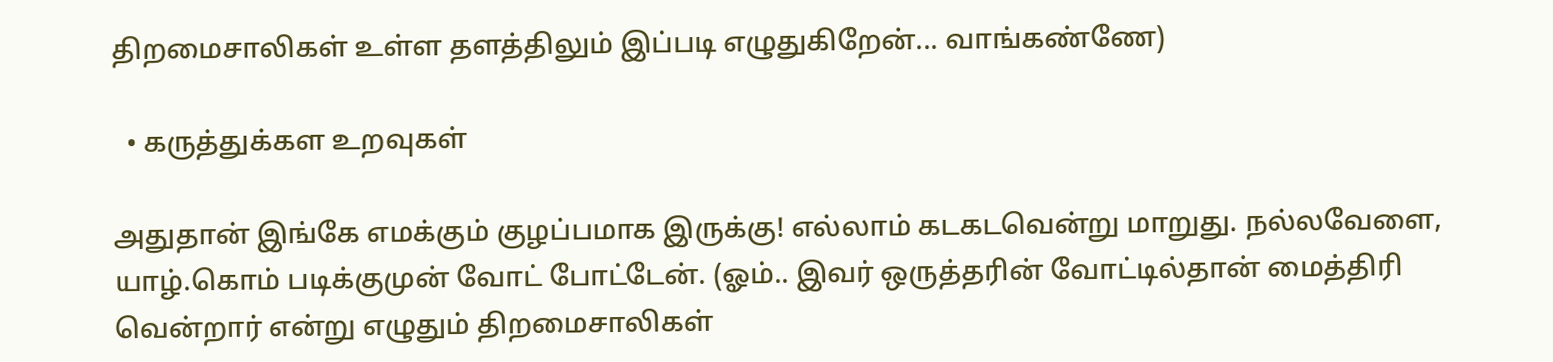திறமைசாலிகள் உள்ள தளத்திலும் இப்படி எழுதுகிறேன்... வாங்கண்ணே)

  • கருத்துக்கள உறவுகள்

அதுதான் இங்கே எமக்கும் குழப்பமாக இருக்கு! எல்லாம் கடகடவென்று மாறுது. நல்லவேளை, யாழ்.கொம் படிக்குமுன் வோட் போட்டேன். (ஓம்.. இவர் ஒருத்தரின் வோட்டில்தான் மைத்திரி வென்றார் என்று எழுதும் திறமைசாலிகள்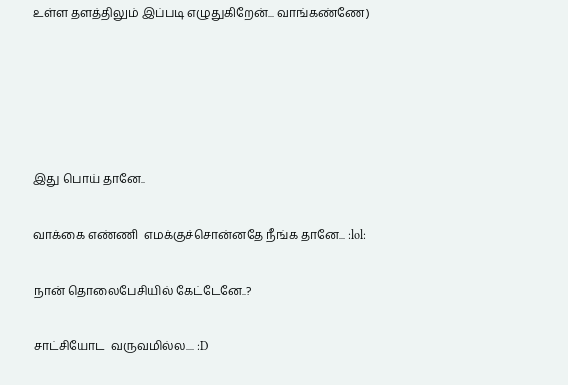உள்ள தளத்திலும் இப்படி எழுதுகிறேன்... வாங்கண்ணே)





இது பொய் தானே..

வாக்கை எண்ணி  எமக்குச்சொன்னதே நீங்க தானே... :lol:

நான் தொலைபேசியில் கேட்டேனே..?

சாட்சியோட  வருவமில்ல.... :D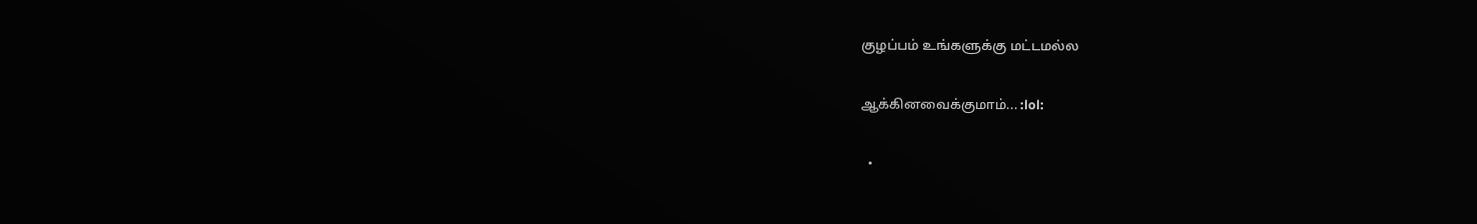குழப்பம் உங்களுக்கு மட்டமல்ல

ஆக்கினவைக்குமாம்... :lol:

  •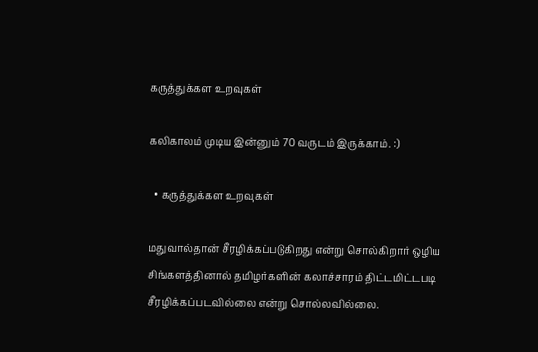கருத்துக்கள உறவுகள்

கலிகாலம் முடிய இன்னும் 70 வருடம் இருக்காம். :)

  • கருத்துக்கள உறவுகள்

மதுவால்தான் சீரழிக்கப்படுகிறது என்று சொல்கிறார் ஒழிய சிங்களத்தினால் தமிழர்களின் கலாச்சாரம் திட்டமிட்டபடி சீரழிக்கப்படவில்லை என்று சொல்லவில்லை.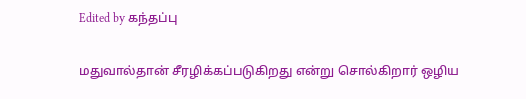Edited by கந்தப்பு

மதுவால்தான் சீரழிக்கப்படுகிறது என்று சொல்கிறார் ஒழிய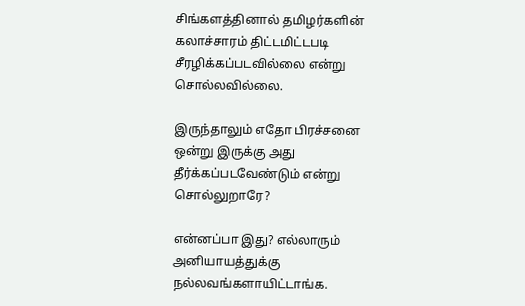சிங்களத்தினால் தமிழர்களின் கலாச்சாரம் திட்டமிட்டபடி சீரழிக்கப்படவில்லை என்று சொல்லவில்லை.

இருந்தாலும் எதோ பிரச்சனை ஒன்று இருக்கு அது தீர்க்கப்படவேண்டும் என்று சொல்லுறாரே?

என்னப்பா இது? எல்லாரும் அனியாயத்துக்கு நல்லவங்களாயிட்டாங்க.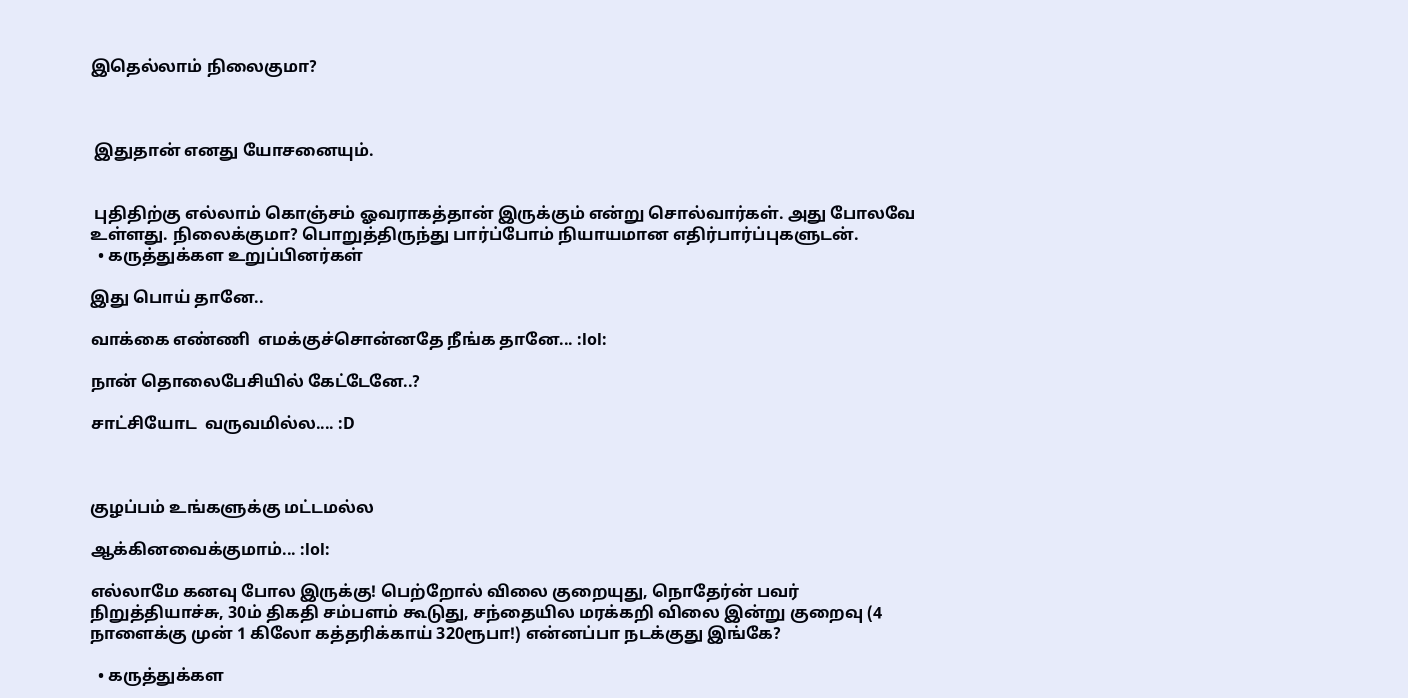இதெல்லாம் நிலைகுமா?



 இதுதான் எனது யோசனையும்.


 புதிதிற்கு எல்லாம் கொஞ்சம் ஓவராகத்தான் இருக்கும் என்று சொல்வார்கள். அது போலவே உள்ளது. நிலைக்குமா? பொறுத்திருந்து பார்ப்போம் நியாயமான எதிர்பார்ப்புகளுடன்.
  • கருத்துக்கள உறுப்பினர்கள்

இது பொய் தானே..

வாக்கை எண்ணி  எமக்குச்சொன்னதே நீங்க தானே... :lol:

நான் தொலைபேசியில் கேட்டேனே..?

சாட்சியோட  வருவமில்ல.... :D



குழப்பம் உங்களுக்கு மட்டமல்ல

ஆக்கினவைக்குமாம்... :lol:

எல்லாமே கனவு போல இருக்கு! பெற்றோல் விலை குறையுது, நொதேர்ன் பவர் நிறுத்தியாச்சு, 30ம் திகதி சம்பளம் கூடுது, சந்தையில மரக்கறி விலை இன்று குறைவு (4 நாளைக்கு முன் 1 கிலோ கத்தரிக்காய் 320ரூபா!) என்னப்பா நடக்குது இங்கே?

  • கருத்துக்கள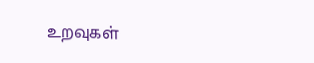உறவுகள்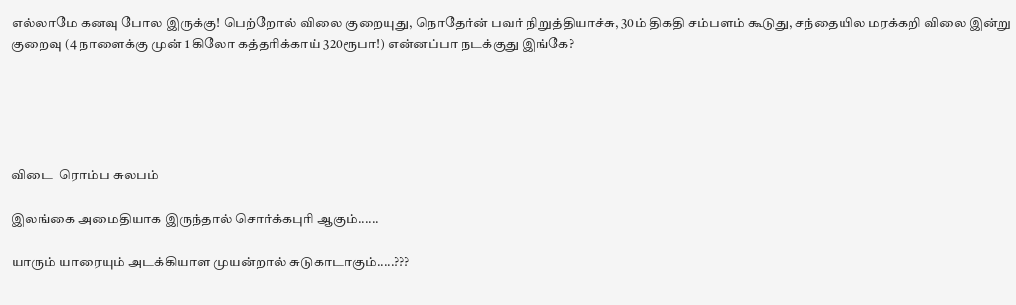எல்லாமே கனவு போல இருக்கு! பெற்றோல் விலை குறையுது, நொதேர்ன் பவர் நிறுத்தியாச்சு, 30ம் திகதி சம்பளம் கூடுது, சந்தையில மரக்கறி விலை இன்று குறைவு (4 நாளைக்கு முன் 1 கிலோ கத்தரிக்காய் 320ரூபா!) என்னப்பா நடக்குது இங்கே?





விடை  ரொம்ப சுலபம்

இலங்கை அமைதியாக இருந்தால் சொர்க்கபுரி ஆகும்......

யாரும் யாரையும் அடக்கியாள முயன்றால் சுடுகாடாகும்.....???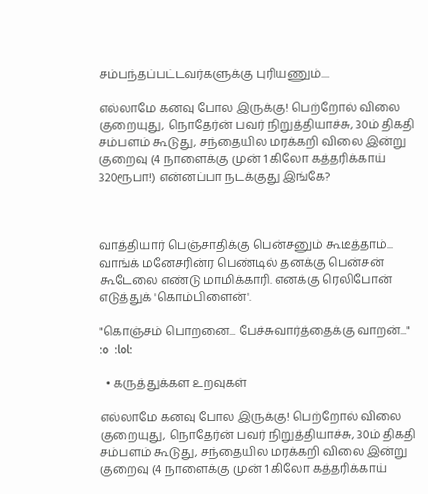சம்பந்தப்பட்டவர்களுக்கு புரியணும்....

எல்லாமே கனவு போல இருக்கு! பெற்றோல் விலை குறையுது, நொதேர்ன் பவர் நிறுத்தியாச்சு, 30ம் திகதி சம்பளம் கூடுது, சந்தையில மரக்கறி விலை இன்று குறைவு (4 நாளைக்கு முன் 1 கிலோ கத்தரிக்காய் 320ரூபா!) என்னப்பா நடக்குது இங்கே?



வாத்தியார் பெஞ்சாதிக்கு பென்சனும் கூடீத்தாம்... வாங்க் மனேசரின்ர பெண்டில் தனக்கு பென்சன் கூடேலை எண்டு மாமிக்காரி. எனக்கு ரெலிபோன் எடுத்துக் 'கொம்பிளைன்'.

"கொஞ்சம் பொறனை... பேச்சுவார்த்தைக்கு வாறன்..."  :o  :lol:

  • கருத்துக்கள உறவுகள்

எல்லாமே கனவு போல இருக்கு! பெற்றோல் விலை குறையுது, நொதேர்ன் பவர் நிறுத்தியாச்சு, 30ம் திகதி சம்பளம் கூடுது, சந்தையில மரக்கறி விலை இன்று குறைவு (4 நாளைக்கு முன் 1 கிலோ கத்தரிக்காய்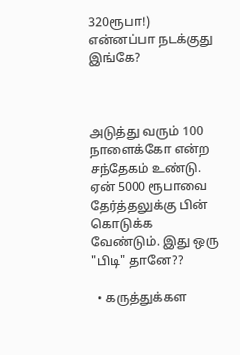320ரூபா!) என்னப்பா நடக்குது இங்கே?



அடுத்து வரும் 100 நாளைக்கோ என்ற சந்தேகம் உண்டு. ஏன் 5000 ரூபாவை தேர்த்தலுக்கு பின் கொடுக்க வேண்டும். இது ஒரு "பிடி" தானே??

  • கருத்துக்கள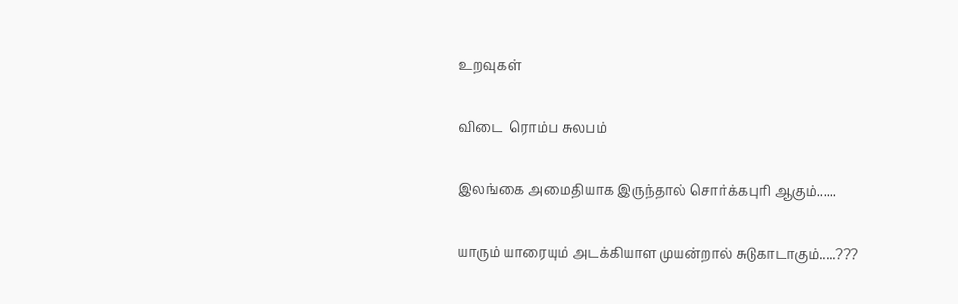உறவுகள்

விடை  ரொம்ப சுலபம்

இலங்கை அமைதியாக இருந்தால் சொர்க்கபுரி ஆகும்......

யாரும் யாரையும் அடக்கியாள முயன்றால் சுடுகாடாகும்.....???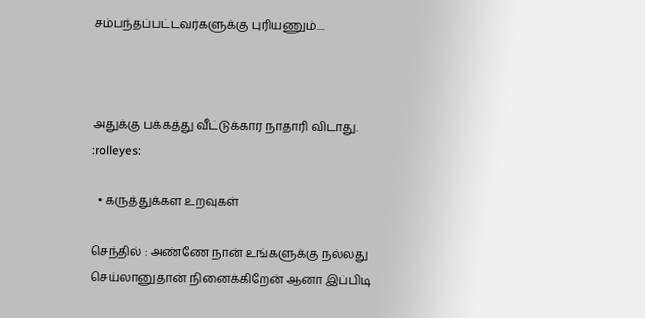சம்பந்தப்பட்டவர்களுக்கு புரியணும்....



அதுக்கு பக்கத்து வீட்டுக்கார நாதாரி விடாது. :rolleyes:

  • கருத்துக்கள உறவுகள்

செந்தில் : அண்ணே நான் உங்களுக்கு நல்லது செய்லானுதான் நினைக்கிறேன் ஆனா இப்பிடி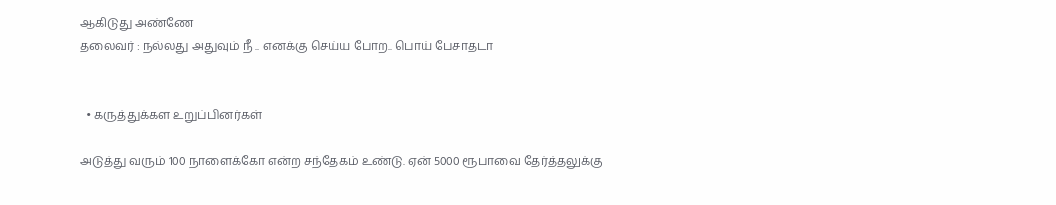ஆகிடுது அண்ணே
தலைவர் : நல்லது அதுவும் நீ .. எனக்கு செய்ய போற.. பொய் பேசாதடா


  • கருத்துக்கள உறுப்பினர்கள்

அடுத்து வரும் 100 நாளைக்கோ என்ற சந்தேகம் உண்டு. ஏன் 5000 ரூபாவை தேர்த்தலுக்கு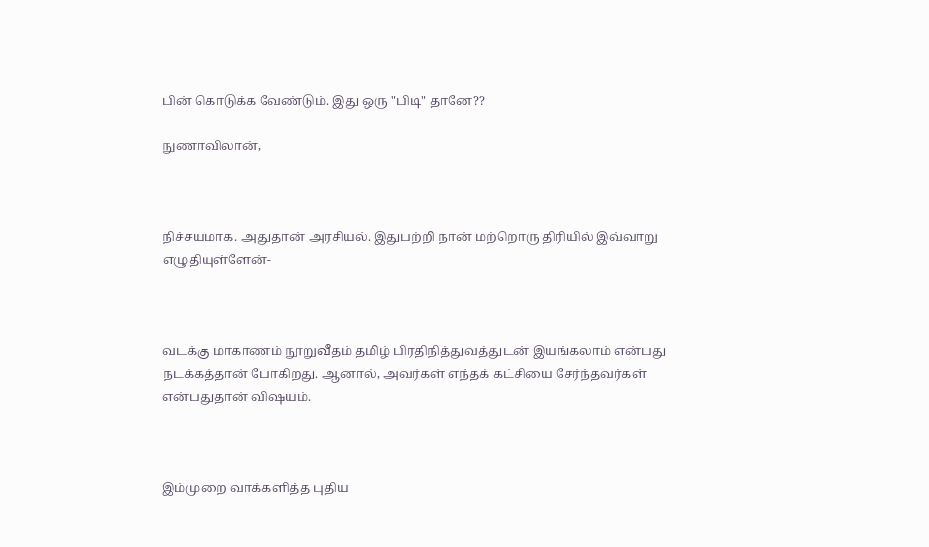பின் கொடுக்க வேண்டும். இது ஒரு "பிடி" தானே??

நுணாவிலான்,



நிச்சயமாக. அதுதான் அரசியல். இதுபற்றி நான் மற்றொரு திரியில் இவ்வாறு எழுதியுள்ளேன்-



வடக்கு மாகாணம் நூறுவீதம் தமிழ் பிரதிநித்துவத்துடன் இயங்கலாம் என்பது நடக்கத்தான் போகிறது. ஆனால், அவர்கள் எந்தக் கட்சியை சேர்ந்தவர்கள் என்பதுதான் விஷயம்.



இம்முறை வாக்களித்த புதிய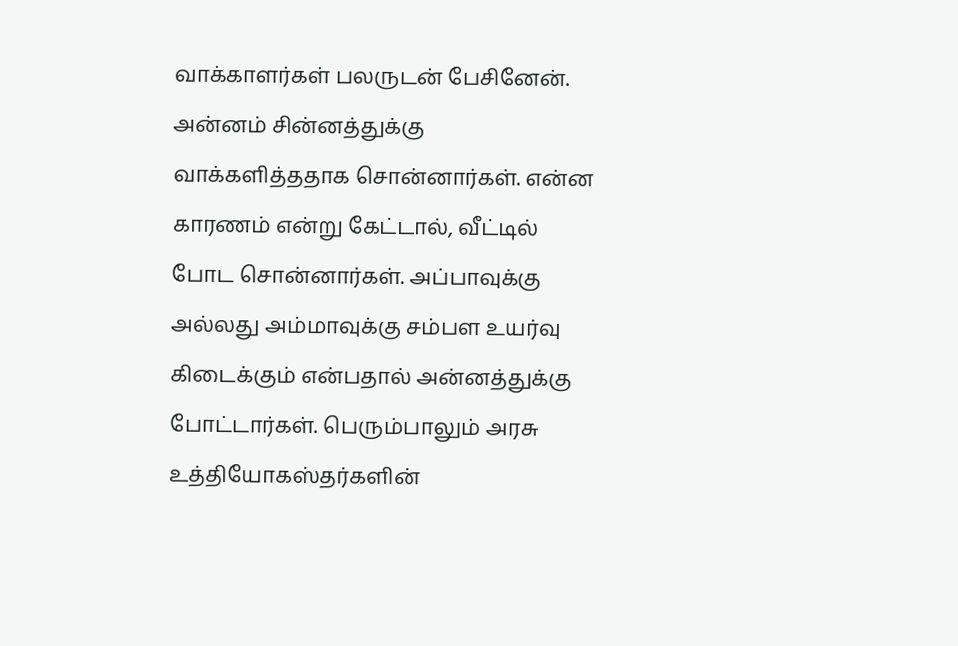வாக்காளர்கள் பலருடன் பேசினேன். அன்னம் சின்னத்துக்கு வாக்களித்ததாக சொன்னார்கள். என்ன காரணம் என்று கேட்டால், வீட்டில் போட சொன்னார்கள். அப்பாவுக்கு அல்லது அம்மாவுக்கு சம்பள உயர்வு கிடைக்கும் என்பதால் அன்னத்துக்கு போட்டார்கள். பெரும்பாலும் அரசு உத்தியோகஸ்தர்களின்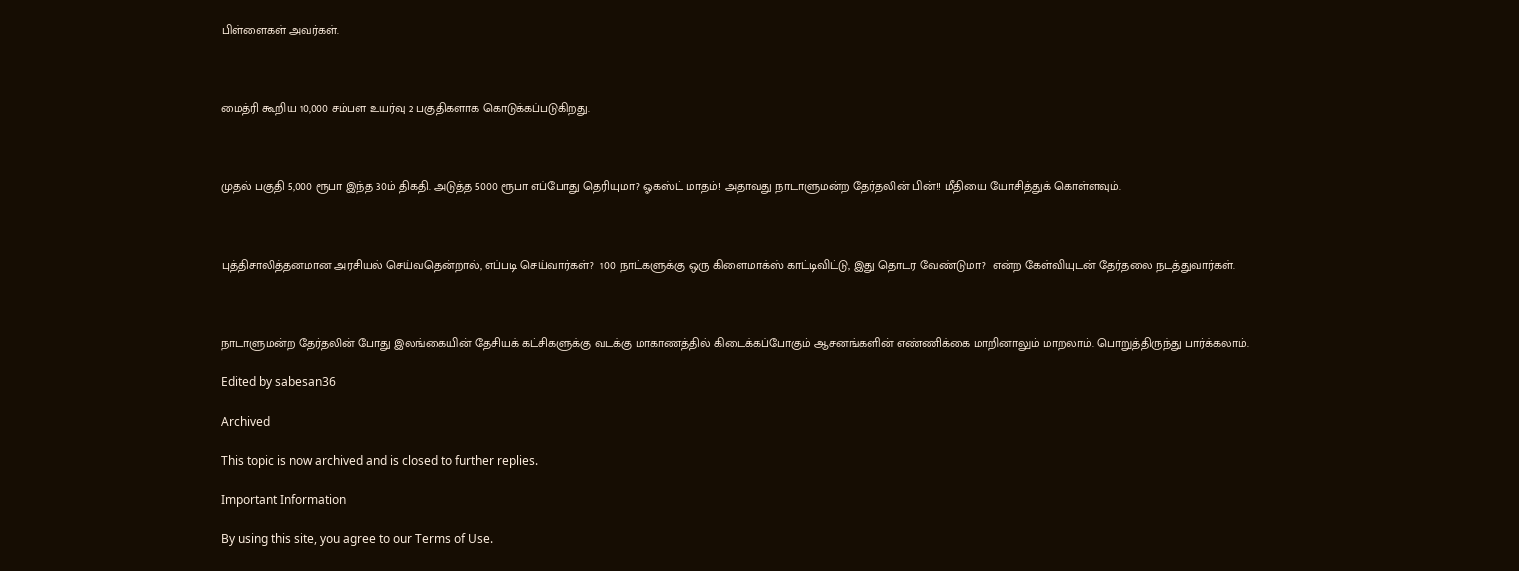பிள்ளைகள் அவர்கள்.



மைத்ரி கூறிய 10,000 சம்பள உயர்வு 2 பகுதிகளாக கொடுக்கப்படுகிறது.



முதல் பகுதி 5,000 ரூபா இந்த 30ம் திகதி. அடுத்த 5000 ரூபா எப்போது தெரியுமா? ஓகஸ்ட் மாதம்! அதாவது நாடாளுமன்ற தேர்தலின் பின்!! மீதியை யோசித்துக் கொள்ளவும்.



புத்திசாலித்தனமான அரசியல் செய்வதென்றால், எப்படி செய்வார்கள்?  100 நாட்களுக்கு ஒரு கிளைமாக்ஸ் காட்டிவிட்டு, இது தொடர வேண்டுமா?  என்ற கேள்வியுடன் தேர்தலை நடத்துவார்கள்.



நாடாளுமன்ற தேர்தலின் போது இலங்கையின் தேசியக் கட்சிகளுக்கு வடக்கு மாகாணத்தில் கிடைக்கப்போகும் ஆசனங்களின் எண்ணிக்கை மாறினாலும் மாறலாம். பொறுத்திருந்து பார்க்கலாம்.

Edited by sabesan36

Archived

This topic is now archived and is closed to further replies.

Important Information

By using this site, you agree to our Terms of Use.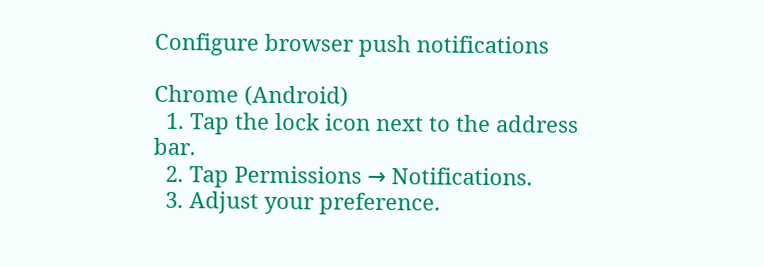Configure browser push notifications

Chrome (Android)
  1. Tap the lock icon next to the address bar.
  2. Tap Permissions → Notifications.
  3. Adjust your preference.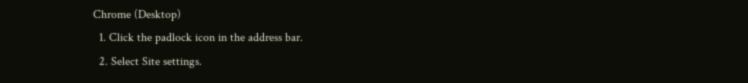Chrome (Desktop)
  1. Click the padlock icon in the address bar.
  2. Select Site settings.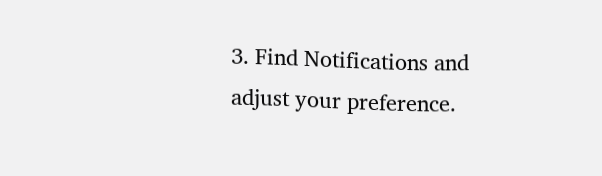3. Find Notifications and adjust your preference.